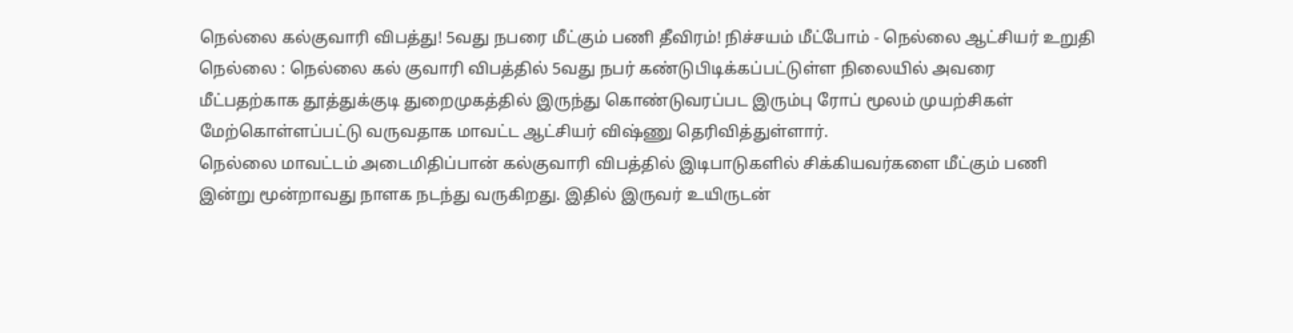நெல்லை கல்குவாரி விபத்து! 5வது நபரை மீட்கும் பணி தீவிரம்! நிச்சயம் மீட்போம் - நெல்லை ஆட்சியர் உறுதி
நெல்லை : நெல்லை கல் குவாரி விபத்தில் 5வது நபர் கண்டுபிடிக்கப்பட்டுள்ள நிலையில் அவரை மீட்பதற்காக தூத்துக்குடி துறைமுகத்தில் இருந்து கொண்டுவரப்பட இரும்பு ரோப் மூலம் முயற்சிகள் மேற்கொள்ளப்பட்டு வருவதாக மாவட்ட ஆட்சியர் விஷ்ணு தெரிவித்துள்ளார்.
நெல்லை மாவட்டம் அடைமிதிப்பான் கல்குவாரி விபத்தில் இடிபாடுகளில் சிக்கியவர்களை மீட்கும் பணி இன்று மூன்றாவது நாளக நடந்து வருகிறது. இதில் இருவர் உயிருடன்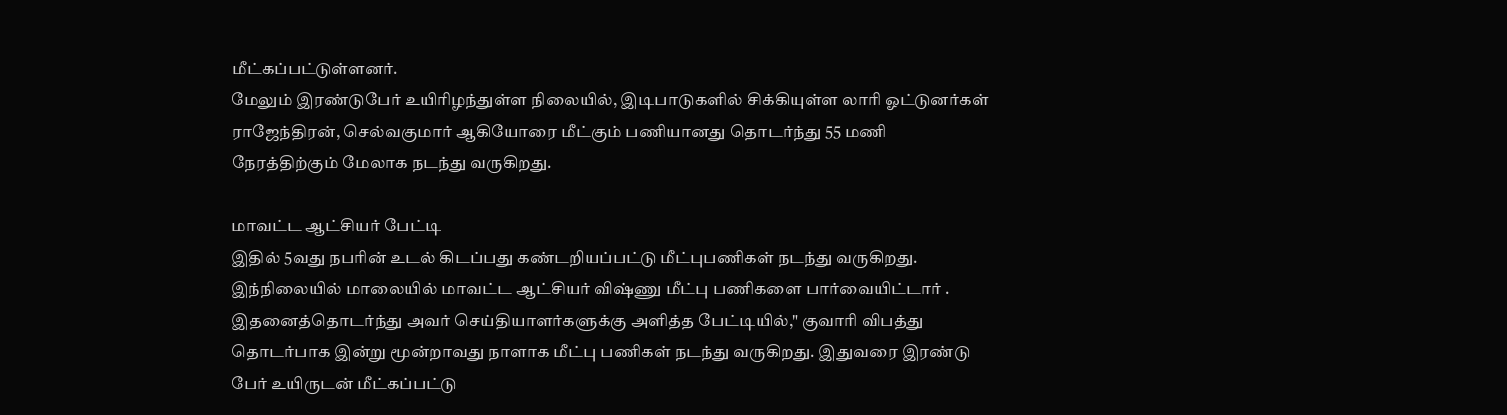மீட்கப்பட்டுள்ளனர்.
மேலும் இரண்டுபேர் உயிரிழந்துள்ள நிலையில், இடிபாடுகளில் சிக்கியுள்ள லாரி ஓட்டுனர்கள் ராஜேந்திரன், செல்வகுமார் ஆகியோரை மீட்கும் பணியானது தொடர்ந்து 55 மணி நேரத்திற்கும் மேலாக நடந்து வருகிறது.

மாவட்ட ஆட்சியர் பேட்டி
இதில் 5வது நபரின் உடல் கிடப்பது கண்டறியப்பட்டு மீட்புபணிகள் நடந்து வருகிறது. இந்நிலையில் மாலையில் மாவட்ட ஆட்சியர் விஷ்ணு மீட்பு பணிகளை பார்வையிட்டார் . இதனைத்தொடர்ந்து அவர் செய்தியாளர்களுக்கு அளித்த பேட்டியில்," குவாரி விபத்து தொடர்பாக இன்று மூன்றாவது நாளாக மீட்பு பணிகள் நடந்து வருகிறது. இதுவரை இரண்டு பேர் உயிருடன் மீட்கப்பட்டு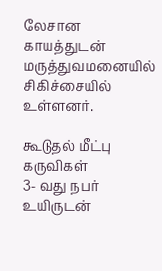லேசான காயத்துடன் மருத்துவமனையில் சிகிச்சையில் உள்ளனர்.

கூடுதல் மீட்பு கருவிகள்
3- வது நபர் உயிருடன்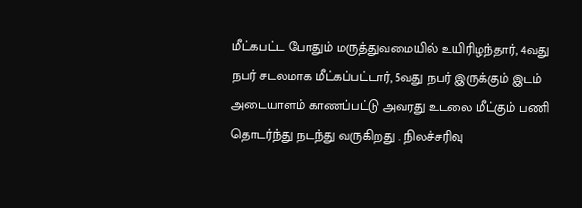மீட்கபட்ட போதும் மருத்துவமையில் உயிரிழந்தார், 4வது நபர் சடலமாக மீட்கப்பட்டார், 5வது நபர் இருக்கும் இடம் அடையாளம் காணப்பட்டு அவரது உடலை மீட்கும் பணி தொடர்ந்து நடந்து வருகிறது . நிலச்சரிவு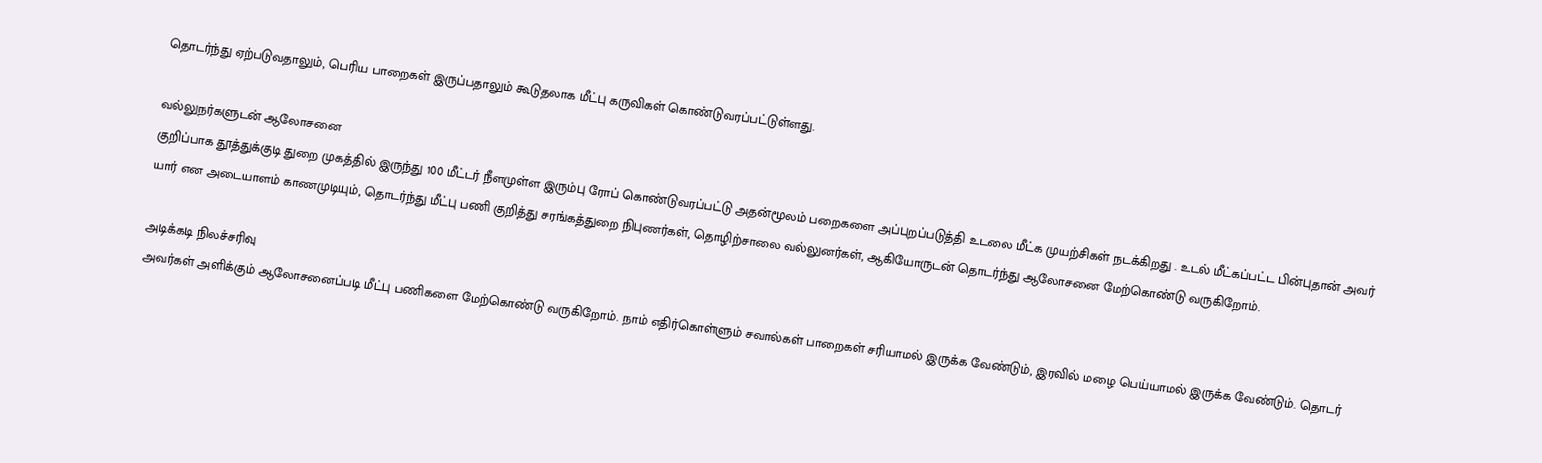தொடர்ந்து ஏற்படுவதாலும், பெரிய பாறைகள் இருப்பதாலும் கூடுதலாக மீட்பு கருவிகள் கொண்டுவரப்பட்டுள்ளது.

வல்லுநர்களுடன் ஆலோசனை
குறிப்பாக தூத்துக்குடி துறை முகத்தில் இருந்து 100 மீட்டர் நீளமுள்ள இரும்பு ரோப் கொண்டுவரப்பட்டு அதன்மூலம் பறைகளை அப்புறப்படுத்தி உடலை மீட்க முயற்சிகள் நடக்கிறது . உடல் மீட்கப்பட்ட பின்புதான் அவர் யார் என அடையாளம் காணமுடியும், தொடர்ந்து மீட்பு பணி குறித்து சரங்கத்துறை நிபுணர்கள், தொழிற்சாலை வல்லுனர்கள், ஆகியோருடன் தொடர்ந்து ஆலோசனை மேற்கொண்டு வருகிறோம்.

அடிக்கடி நிலச்சரிவு
அவர்கள் அளிக்கும் ஆலோசனைப்படி மீட்பு பணிகளை மேற்கொண்டு வருகிறோம். நாம் எதிர்கொள்ளும் சவால்கள் பாறைகள் சரியாமல் இருக்க வேண்டும், இரவில் மழை பெய்யாமல் இருக்க வேண்டும். தொடர்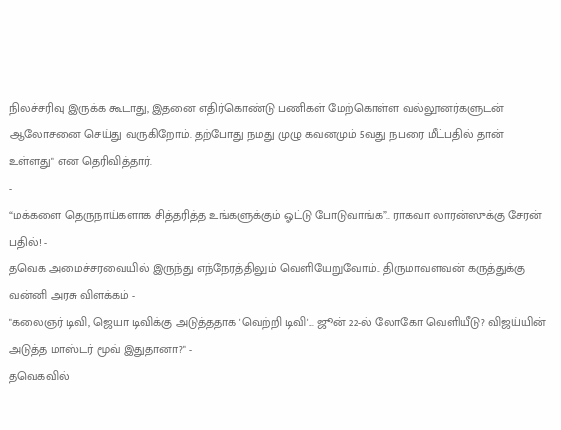நிலச்சரிவு இருக்க கூடாது, இதனை எதிர்கொண்டு பணிகள் மேற்கொள்ள வல்லூனர்களுடன் ஆலோசனை செய்து வருகிறோம். தற்போது நமது முழு கவனமும் 5வது நபரை மீட்பதில் தான் உள்ளது" என தெரிவித்தார்.
-
“மக்களை தெருநாய்களாக சித்தரித்த உங்களுக்கும் ஓட்டு போடுவாங்க”.. ராகவா லாரன்ஸுக்கு சேரன் பதில்! -
தவெக அமைச்சரவையில் இருந்து எந்நேரத்திலும் வெளியேறுவோம்.. திருமாவளவன் கருத்துக்கு வன்னி அரசு விளக்கம் -
"கலைஞர் டிவி, ஜெயா டிவிக்கு அடுத்ததாக 'வெற்றி டிவி'... ஜூன் 22-ல் லோகோ வெளியீடு? விஜய்யின் அடுத்த மாஸ்டர் மூவ் இதுதானா?" -
தவெகவில்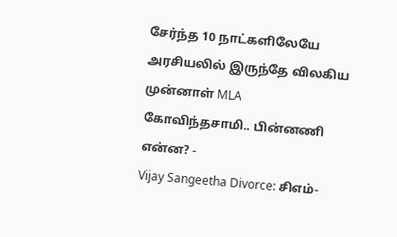சேர்ந்த 10 நாட்களிலேயே அரசியலில் இருந்தே விலகிய முன்னாள் MLA கோவிந்தசாமி.. பின்னணி என்ன? -
Vijay Sangeetha Divorce: சிஎம்-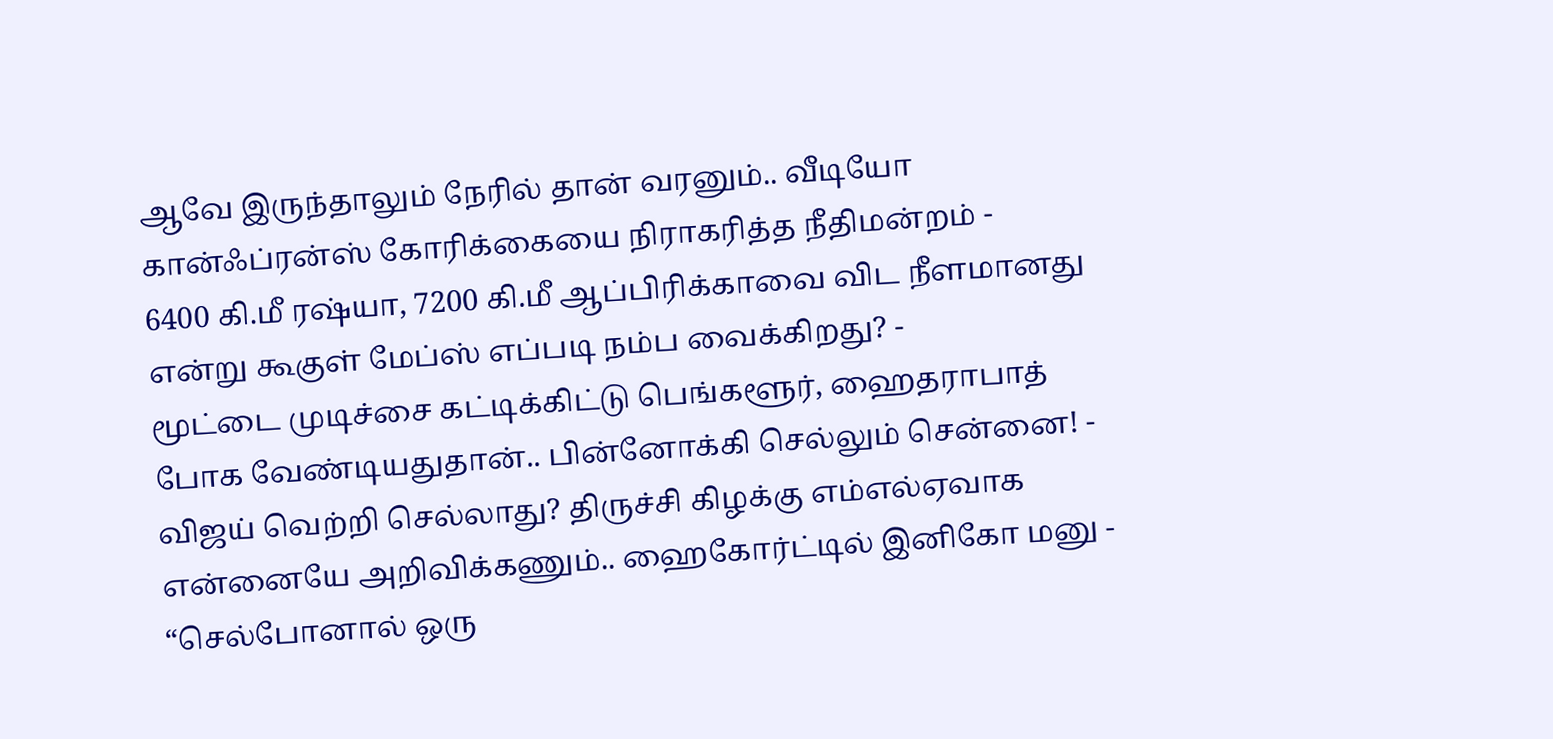ஆவே இருந்தாலும் நேரில் தான் வரனும்.. வீடியோ கான்ஃப்ரன்ஸ் கோரிக்கையை நிராகரித்த நீதிமன்றம் -
6400 கி.மீ ரஷ்யா, 7200 கி.மீ ஆப்பிரிக்காவை விட நீளமானது என்று கூகுள் மேப்ஸ் எப்படி நம்ப வைக்கிறது? -
மூட்டை முடிச்சை கட்டிக்கிட்டு பெங்களூர், ஹைதராபாத் போக வேண்டியதுதான்.. பின்னோக்கி செல்லும் சென்னை! -
விஜய் வெற்றி செல்லாது? திருச்சி கிழக்கு எம்எல்ஏவாக என்னையே அறிவிக்கணும்.. ஹைகோர்ட்டில் இனிகோ மனு -
“செல்போனால் ஒரு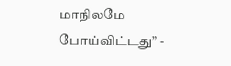மாநிலமே போய்விட்டது” -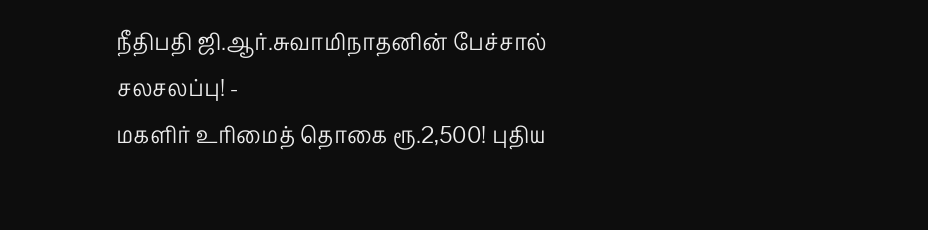நீதிபதி ஜி.ஆர்.சுவாமிநாதனின் பேச்சால் சலசலப்பு! -
மகளிர் உரிமைத் தொகை ரூ.2,500! புதிய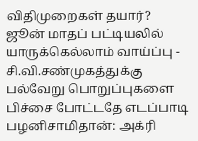விதிமுறைகள் தயார்? ஜூன் மாதப் பட்டியலில் யாருக்கெல்லாம் வாய்ப்பு -
சி.வி.சண்முகத்துக்கு பல்வேறு பொறுப்புகளை பிச்சை போட்டதே எடப்பாடி பழனிசாமிதான்: அக்ரி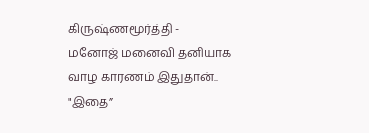கிருஷ்ணமூர்த்தி -
மனோஜ் மனைவி தனியாக வாழ காரணம் இதுதான்.. "இதை”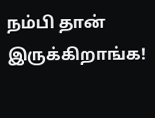நம்பி தான் இருக்கிறாங்க!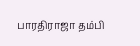பாரதிராஜா தம்பி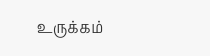உருக்கம்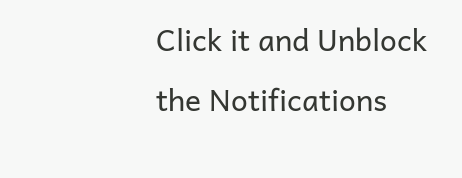Click it and Unblock the Notifications